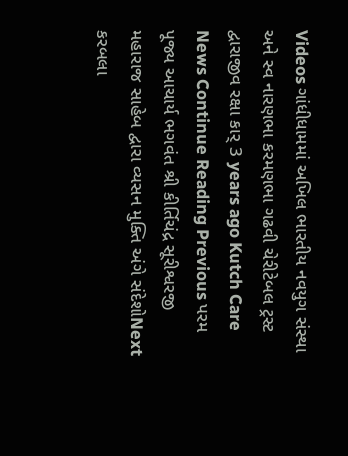Videos ગાંધીધામમાં અખિલ ભારતીય નવયુગ સંસ્થા અને સ્વ નારણભા કરમણભા ગઢવી ચેરીટેબલ ટ્રસ્ટ દ્વારાજીવ રક્ષા કાર્ 3 years ago Kutch Care News Continue Reading Previous પરમ પૂજ્ય આચાર્ય ભગવંત શ્રી કીર્તિચંદ્ર સૂરીશ્વરજી મહારાજ સાહેબ દ્વારા વ્યસન મુક્તિ અંગે સંદેશોNext કરબલા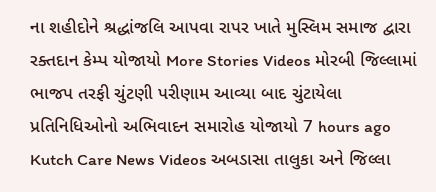ના શહીદોને શ્રદ્ધાંજલિ આપવા રાપર ખાતે મુસ્લિમ સમાજ દ્વારા રક્તદાન કેમ્પ યોજાયો More Stories Videos મોરબી જિલ્લામાં ભાજપ તરફી ચુંટણી પરીણામ આવ્યા બાદ ચુંટાયેલા પ્રતિનિધિઓનો અભિવાદન સમારોહ યોજાયો 7 hours ago Kutch Care News Videos અબડાસા તાલુકા અને જિલ્લા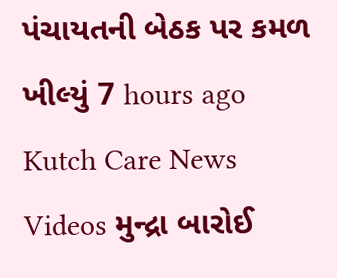પંચાયતની બેઠક પર કમળ ખીલ્યું 7 hours ago Kutch Care News Videos મુન્દ્રા બારોઈ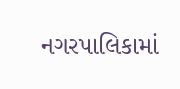નગરપાલિકામાં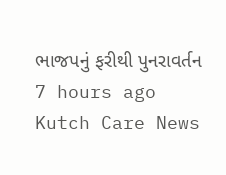ભાજપનું ફરીથી પુનરાવર્તન 7 hours ago Kutch Care News